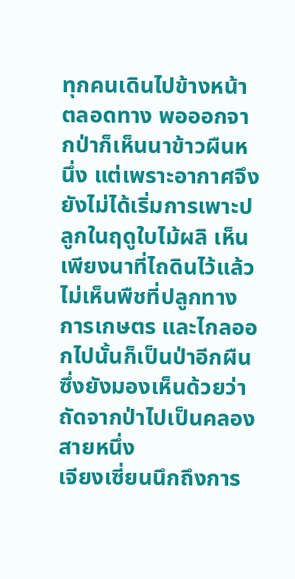ทุกคนเดินไปข้างหน้าตลอดทาง พอออกจากป่าก็เห็นนาข้าวผืนหนึ่ง แต่เพราะอากาศจึงยังไม่ได้เริ่มการเพาะปลูกในฤดูใบไม้ผลิ เห็นเพียงนาที่ไถดินไว้แล้ว ไม่เห็นพืชที่ปลูกทางการเกษตร และไกลออกไปนั้นก็เป็นป่าอีกผืน ซึ่งยังมองเห็นด้วยว่าถัดจากป่าไปเป็นคลองสายหนึ่ง
เจียงเซี่ยนนึกถึงการ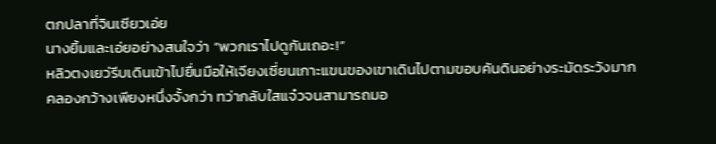ตกปลาที่จินเซียวเอ่ย
นางยิ้มและเอ่ยอย่างสนใจว่า “พวกเราไปดูกันเถอะ!”
หลิวตงเยว่รีบเดินเข้าไปยื่นมือให้เจียงเซี่ยนเกาะแขนของเขาเดินไปตามขอบคันดินอย่างระมัดระวังมาก
คลองกว้างเพียงหนึ่งจั้งกว่า ทว่ากลับใสแจ๋วจนสามารถมอ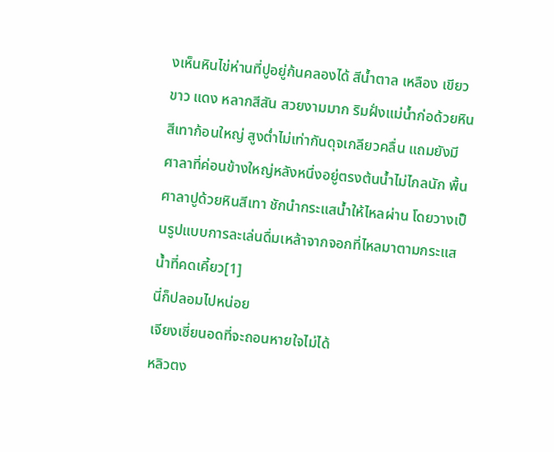งเห็นหินไข่ห่านที่ปูอยู่ก้นคลองได้ สีน้ำตาล เหลือง เขียว ขาว แดง หลากสีสัน สวยงามมาก ริมฝั่งแม่น้ำก่อด้วยหินสีเทาก้อนใหญ่ สูงต่ำไม่เท่ากันดุจเกลียวคลื่น แถมยังมีศาลาที่ค่อนข้างใหญ่หลังหนึ่งอยู่ตรงต้นน้ำไม่ไกลนัก พื้นศาลาปูด้วยหินสีเทา ชักนำกระแสน้ำให้ไหลผ่าน โดยวางเป็นรูปแบบการละเล่นดื่มเหล้าจากจอกที่ไหลมาตามกระแสน้ำที่คดเคี้ยว[1]
นี่ก็ปลอมไปหน่อย
เจียงเซี่ยนอดที่จะถอนหายใจไม่ได้
หลิวตง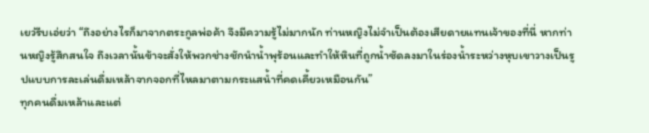เยว่รีบเอ่ยว่า “ถึงอย่างไรก็มาจากตระกูลพ่อค้า จึงมีความรู้ไม่มากนัก ท่านหญิงไม่จำเป็นต้องเสียดายแทนเจ้าของที่นี่ หากท่านหญิงรู้สึกสนใจ ถึงเวลานั้นข้าจะสั่งให้พวกช่างชักนำน้ำพุร้อนและทำให้หินที่ถูกน้ำซัดลงมาในร่องน้ำระหว่างหุบเขาวางเป็นรูปแบบการละเล่นดื่มเหล้าจากจอกที่ไหลมาตามกระแสน้ำที่คดเคี้ยวเหมือนกัน”
ทุกคนดื่มเหล้าและแต่